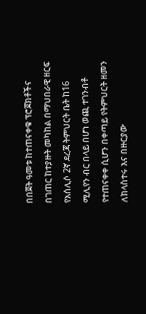በበጀት ዓመቱ ከተጠናቀቁ ፕሮጀክቶችና በገጠር ከተያዙት መካከል በማህበራዊ ዘርፍ የአሰሊሶ 2ኛ ደረጃ ትምህርት ቤት ከ16 ሚሊየን ብር በላይ በሆነ ወጪ ተገንብቶ የተጠናቀቀ ሲሆን በቀጣይ የትምህርት ዘመን ለክላስተሩ እና በዙርያው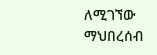ለሚገኘው ማህበረሰብ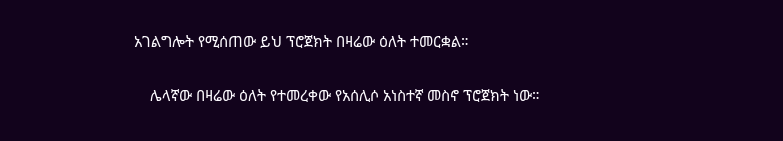አገልግሎት የሚሰጠው ይህ ፕሮጀክት በዛሬው ዕለት ተመርቋል።

    ሌላኛው በዛሬው ዕለት የተመረቀው የአሰሊሶ አነስተኛ መስኖ ፕሮጀክት ነው።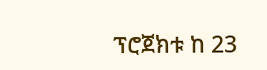ፕሮጀክቱ ከ 23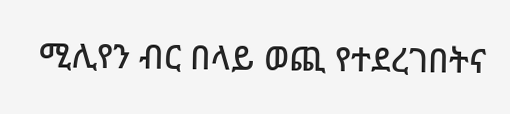ሚሊየን ብር በላይ ወጪ የተደረገበትና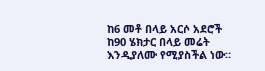ከ6 መቶ በላይ አርሶ አደሮች ከ90 ሄክታር በላይ መሬት እንዲያለሙ የሚያስችል ነው።